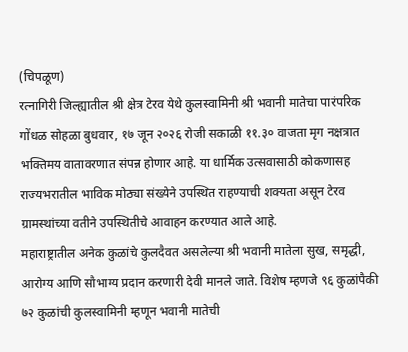(चिपळूण)
रत्नागिरी जिल्ह्यातील श्री क्षेत्र टेरव येथे कुलस्वामिनी श्री भवानी मातेचा पारंपरिक गोंधळ सोहळा बुधवार, १७ जून २०२६ रोजी सकाळी ११.३० वाजता मृग नक्षत्रात भक्तिमय वातावरणात संपन्न होणार आहे. या धार्मिक उत्सवासाठी कोकणासह राज्यभरातील भाविक मोठ्या संख्येने उपस्थित राहण्याची शक्यता असून टेरव ग्रामस्थांच्या वतीने उपस्थितीचे आवाहन करण्यात आले आहे.
महाराष्ट्रातील अनेक कुळांचे कुलदैवत असलेल्या श्री भवानी मातेला सुख, समृद्धी, आरोग्य आणि सौभाग्य प्रदान करणारी देवी मानले जाते. विशेष म्हणजे ९६ कुळांपैकी ७२ कुळांची कुलस्वामिनी म्हणून भवानी मातेची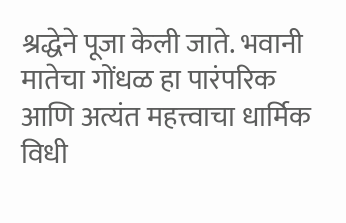श्रद्धेने पूजा केली जाते. भवानी मातेचा गोंधळ हा पारंपरिक आणि अत्यंत महत्त्वाचा धार्मिक विधी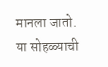मानला जातो.
या सोहळ्याची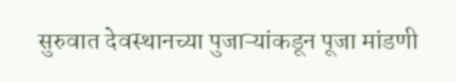सुरुवात देवस्थानच्या पुजाऱ्यांकडून पूजा मांडणी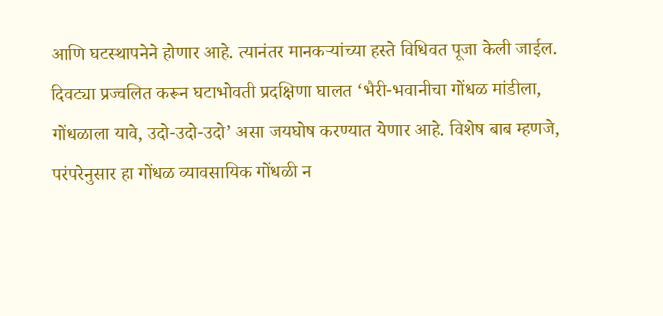आणि घटस्थापनेने होणार आहे. त्यानंतर मानकऱ्यांच्या हस्ते विधिवत पूजा केली जाईल. दिवट्या प्रज्वलित करून घटाभोवती प्रदक्षिणा घालत ‘भैरी-भवानीचा गोंधळ मांडीला, गोंधळाला यावे, उदो-उदो-उदो’ असा जयघोष करण्यात येणार आहे. विशेष बाब म्हणजे, परंपरेनुसार हा गोंधळ व्यावसायिक गोंधळी न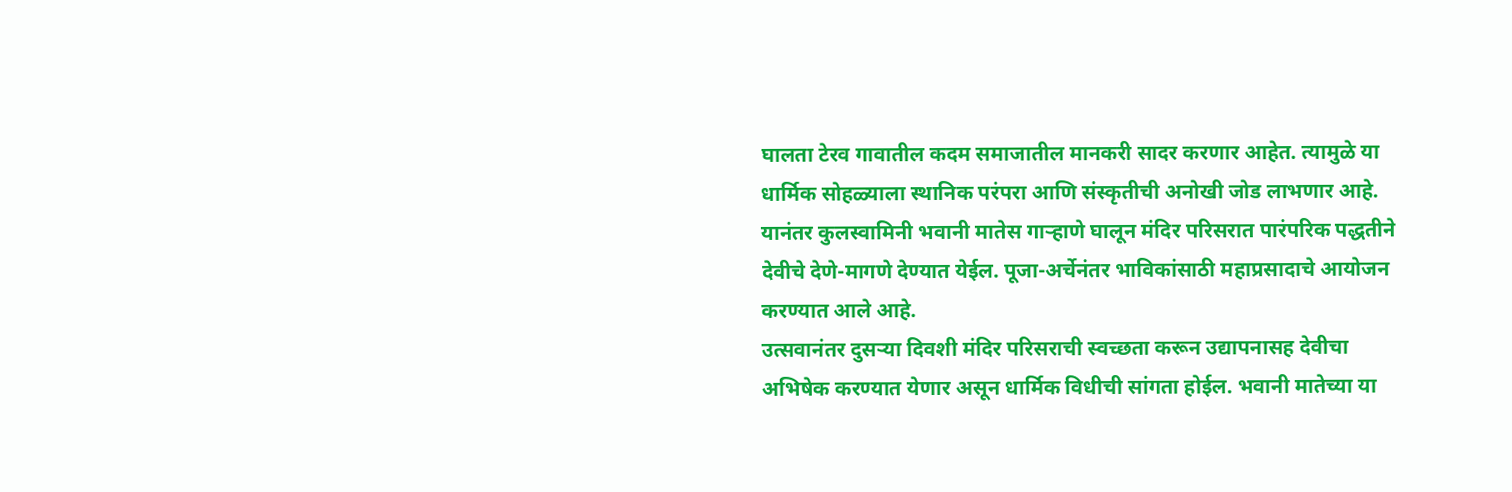घालता टेरव गावातील कदम समाजातील मानकरी सादर करणार आहेत. त्यामुळे या धार्मिक सोहळ्याला स्थानिक परंपरा आणि संस्कृतीची अनोखी जोड लाभणार आहे. यानंतर कुलस्वामिनी भवानी मातेस गाऱ्हाणे घालून मंदिर परिसरात पारंपरिक पद्धतीने देवीचे देणे-मागणे देण्यात येईल. पूजा-अर्चेनंतर भाविकांसाठी महाप्रसादाचे आयोजन करण्यात आले आहे.
उत्सवानंतर दुसऱ्या दिवशी मंदिर परिसराची स्वच्छता करून उद्यापनासह देवीचा अभिषेक करण्यात येणार असून धार्मिक विधीची सांगता होईल. भवानी मातेच्या या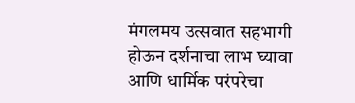मंगलमय उत्सवात सहभागी होऊन दर्शनाचा लाभ घ्यावा आणि धार्मिक परंपरेचा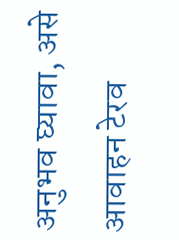अनुभव घ्यावा, असे आवाहन टेरव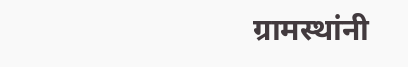ग्रामस्थांनी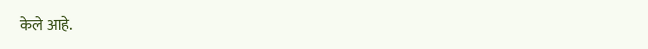केले आहे.